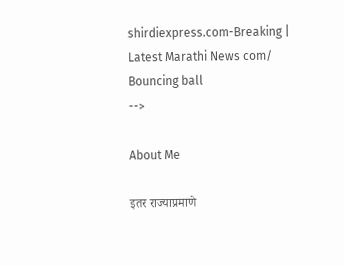shirdiexpress.com-Breaking | Latest Marathi News com/
Bouncing ball
-->

About Me

इतर राज्याप्रमाणे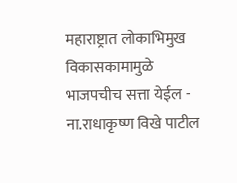महाराष्ट्रात लोकाभिमुख विकासकामामुळे भाजपचीच सत्ता येईल - ना.राधाकृष्ण विखे पाटील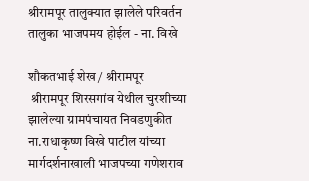श्रीरामपूर तालुक्यात झालेले परिवर्तन तालुका भाजपमय होईल - ना. विखे

शौकतभाई शेख / श्रीरामपूर
 श्रीरामपूर शिरसगांव येथील चुरशीच्या झालेल्या ग्रामपंचायत निवडणुकीत ना.राधाकृष्ण विखे पाटील यांच्या मार्गदर्शनाखाली भाजपच्या गणेशराव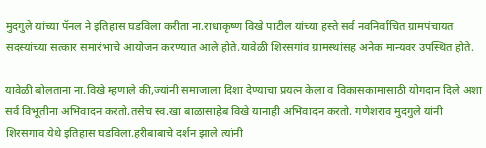मुदगुले यांच्या पॅनल ने इतिहास घडविला करीता ना.राधाकृष्ण विखे पाटील यांच्या हस्ते सर्व नवनिर्वाचित ग्रामपंचायत सदस्यांच्या सत्कार समारंभाचे आयोजन करण्यात आले होते.यावेळी शिरसगांव ग्रामस्थांसह अनेक मान्यवर उपस्थित होते.

यावेळी बोलताना ना.विखे म्हणाले की,ज्यांनी समाजाला दिशा देण्याचा प्रयत्न केला व विकासकामासाठी योगदान दिले अशा सर्व विभूतीना अभिवादन करतो.तसेच स्व.खा बाळासाहेब विखे यानाही अभिवादन करतो. गणेशराव मुदगुले यांनी शिरसगाव येथे इतिहास घडविला.हरीबाबाचे दर्शन झाले त्यांनी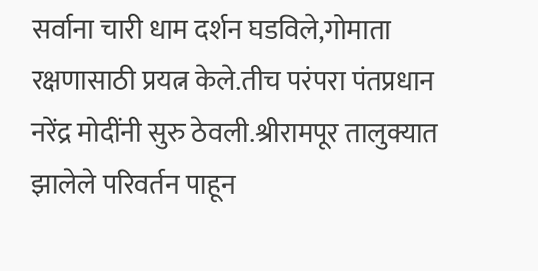सर्वाना चारी धाम दर्शन घडविले,गोमाता रक्षणासाठी प्रयत्न केले.तीच परंपरा पंतप्रधान नरेंद्र मोदींनी सुरु ठेवली.श्रीरामपूर तालुक्यात झालेले परिवर्तन पाहून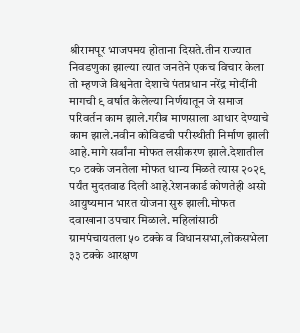श्रीरामपूर भाजपमय होताना दिसते.तीन राज्यात निवडणुका झाल्या त्यात जनतेने एकच विचार केला तो म्हणजे विश्वनेता देशाचे पंतप्रधान नरेंद्र मोदींनी मागची ९ वर्षात केलेल्या निर्णयातून जे समाज परिवर्तन काम झाले.गरीब माणसाला आधार देण्याचे काम झाले.नवीन कोविडची परीस्थीती निर्माण झाली आहे.मागे सर्वांना मोफत लसीकरण झाले.देशातील ८० टक्के जनतेला मोफत धान्य मिळते त्यास २०२९ पर्यंत मुदतवाढ दिली आहे.रेशनकार्ड कोणतेही असो आयुष्यमान भारत योजना सुरु झाली.मोफत दवाखाना उपचार मिळाले. महिलांसाठी ग्रामपंचायतला ५० टक्के व विधानसभा,लोकसभेला ३३ टक्के आरक्षण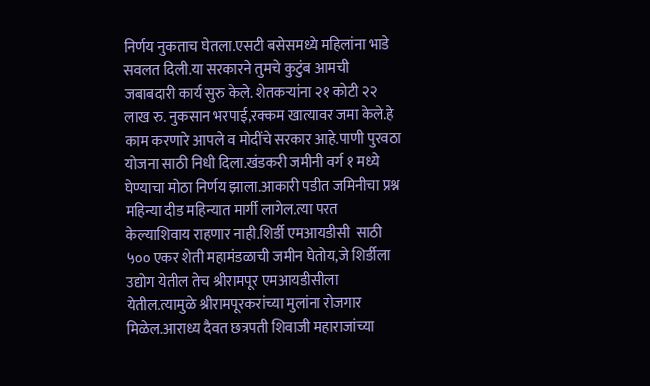निर्णय नुकताच घेतला.एसटी बसेसमध्ये महिलांना भाडे सवलत दिली.या सरकारने तुमचे कुटुंब आमची जबाबदारी कार्य सुरु केले. शेतकऱ्यांना २१ कोटी २२ लाख रु. नुकसान भरपाई,रक्कम खात्यावर जमा केले.हे काम करणारे आपले व मोदींचे सरकार आहे.पाणी पुरवठा योजना साठी निधी दिला.खंडकरी जमीनी वर्ग १ मध्ये घेण्याचा मोठा निर्णय झाला.आकारी पडीत जमिनीचा प्रश्न महिन्या दीड महिन्यात मार्गी लागेल.त्या परत केल्याशिवाय राहणार नाही.शिर्डी एमआयडीसी  साठी ५०० एकर शेती महामंडळाची जमीन घेतोय,जे शिर्डीला उद्योग येतील तेच श्रीरामपूर एमआयडीसीला येतील.त्यामुळे श्रीरामपूरकरांच्या मुलांना रोजगार मिळेल.आराध्य दैवत छत्रपती शिवाजी महाराजांच्या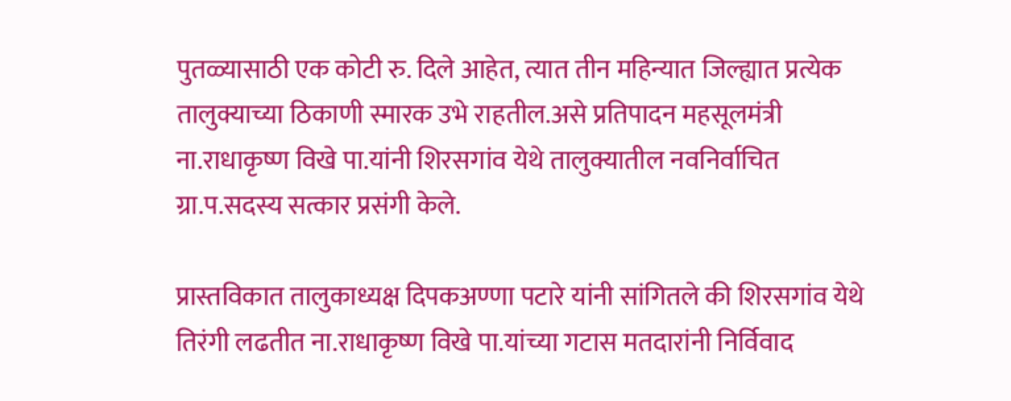पुतळ्यासाठी एक कोटी रु. दिले आहेत, त्यात तीन महिन्यात जिल्ह्यात प्रत्येक तालुक्याच्या ठिकाणी स्मारक उभे राहतील.असे प्रतिपादन महसूलमंत्री ना.राधाकृष्ण विखे पा.यांनी शिरसगांव येथे तालुक्यातील नवनिर्वाचित ग्रा.प.सदस्य सत्कार प्रसंगी केले.

प्रास्तविकात तालुकाध्यक्ष दिपकअण्णा पटारे यांनी सांगितले की शिरसगांव येथे तिरंगी लढतीत ना.राधाकृष्ण विखे पा.यांच्या गटास मतदारांनी निर्विवाद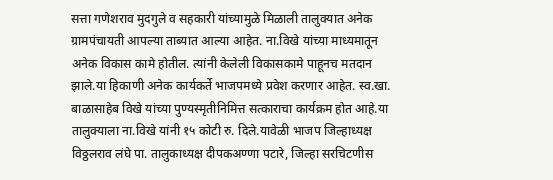सत्ता गणेशराव मुदगुले व सहकारी यांच्यामुळे मिळाली तालुक्यात अनेक ग्रामपंचायती आपल्या ताब्यात आल्या आहेत. ना.विखे यांच्या माध्यमातून अनेक विकास कामे होतील. त्यांनी केलेली विकासकामे पाहूनच मतदान झाले.या हिकाणी अनेक कार्यकर्ते भाजपमध्ये प्रवेश करणार आहेत. स्व.खा. बाळासाहेब विखे यांच्या पुण्यस्मृतीनिमित्त सत्काराचा कार्यक्रम होत आहे.या तालुक्याला ना.विखे यांनी १५ कोटी रु. दिले.यावेळी भाजप जिल्हाध्यक्ष विठ्ठलराव लंघे पा. तालुकाध्यक्ष दीपकअण्णा पटारे, जिल्हा सरचिटणीस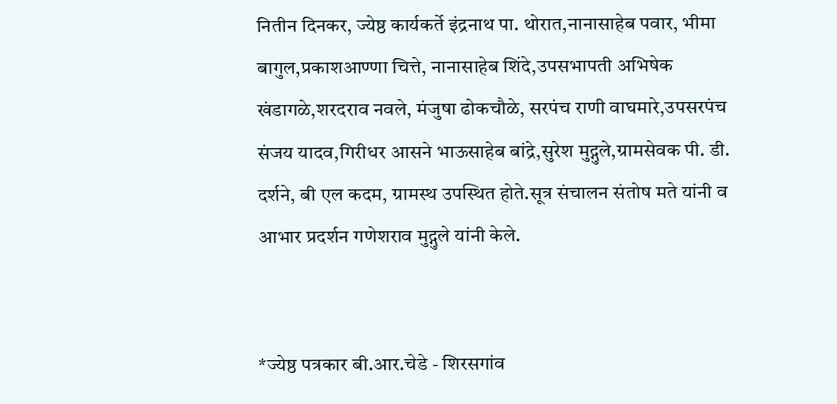नितीन दिनकर, ज्येष्ठ कार्यकर्ते इंद्रनाथ पा. थोरात,नानासाहेब पवार, भीमा बागुल,प्रकाशआण्णा चित्ते, नानासाहेब शिंदे,उपसभापती अभिषेक खंडागळे,शरदराव नवले, मंजुषा ढोकचौळे, सरपंच राणी वाघमारे,उपसरपंच संजय यादव,गिरीधर आसने भाऊसाहेब बांद्रे,सुरेश मुद्गुले,ग्रामसेवक पी. डी. दर्शने, बी एल कदम, ग्रामस्थ उपस्थित होते.सूत्र संचालन संतोष मते यांनी व आभार प्रदर्शन गणेशराव मुद्गुले यांनी केले.


*ज्येष्ठ पत्रकार बी.आर.चेडे - शिरसगांव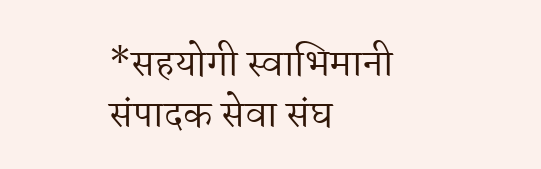*सहयोगी स्वाभिमानी संपादक सेवा संघ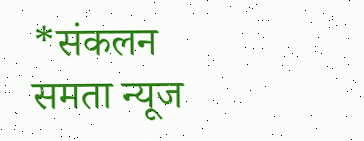*संकलन
समता न्यूज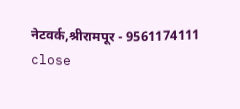नेटवर्क,श्रीरामपूर - 9561174111
close